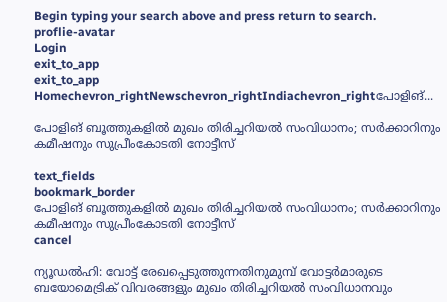Begin typing your search above and press return to search.
proflie-avatar
Login
exit_to_app
exit_to_app
Homechevron_rightNewschevron_rightIndiachevron_rightപോളിങ്...

പോളിങ് ബൂത്തുകളിൽ മുഖം തിരിച്ചറിയൽ സംവിധാനം; സർക്കാറിനും കമീഷനും സുപ്രീംകോടതി നോട്ടീസ്

text_fields
bookmark_border
പോളിങ് ബൂത്തുകളിൽ മുഖം തിരിച്ചറിയൽ സംവിധാനം; സർക്കാറിനും   കമീഷനും സുപ്രീംകോടതി നോട്ടീസ്
cancel

ന്യൂഡൽഹി: വോട്ട് രേഖപ്പെടുത്തുന്നതിനുമുമ്പ് വോട്ടർമാരുടെ ബയോമെട്രിക് വിവരങ്ങളും മുഖം തിരിച്ചറിയൽ സംവിധാനവും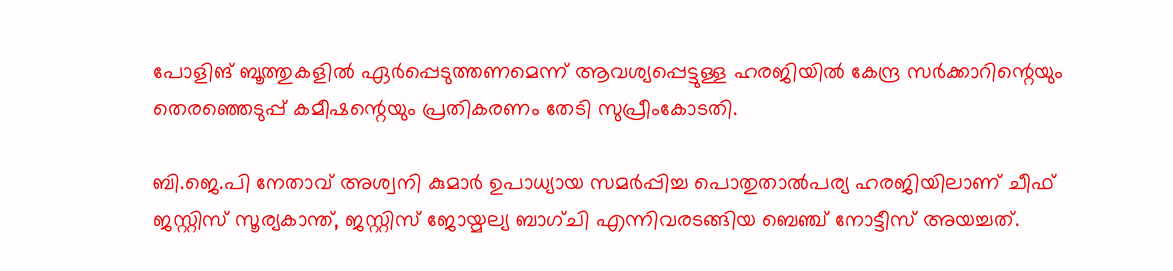പോളിങ് ബൂത്തുകളിൽ ഏർപ്പെടുത്തണമെന്ന് ആവശ്യപ്പെട്ടുള്ള ഹരജിയിൽ കേന്ദ്ര സർക്കാറിന്റെയും തെരഞ്ഞെടുപ്പ് കമീഷന്റെയും പ്രതികരണം തേടി സുപ്രീംകോടതി.

ബി.ജെ.പി നേതാവ് അശ്വനി കുമാർ ഉപാധ്യായ സമർപ്പിച്ച പൊതുതാൽപര്യ ഹരജിയിലാണ് ചീഫ് ജസ്റ്റിസ് സൂര്യകാന്ത്, ജസ്റ്റിസ് ജോയ്മല്യ ബാഗ്ചി എന്നിവരടങ്ങിയ ബെഞ്ച് നോട്ടീസ് അയച്ചത്.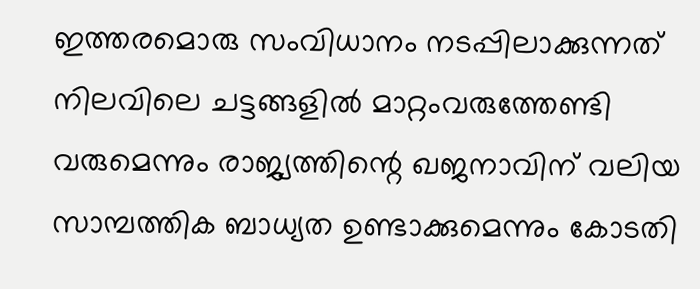ഇത്തരമൊരു സംവിധാനം നടപ്പിലാക്കുന്നത് നിലവിലെ ചട്ടങ്ങളിൽ മാറ്റംവരുത്തേണ്ടി വരുമെന്നും രാജ്യത്തിന്റെ ഖജനാവിന് വലിയ സാമ്പത്തിക ബാധ്യത ഉണ്ടാക്കുമെന്നും കോടതി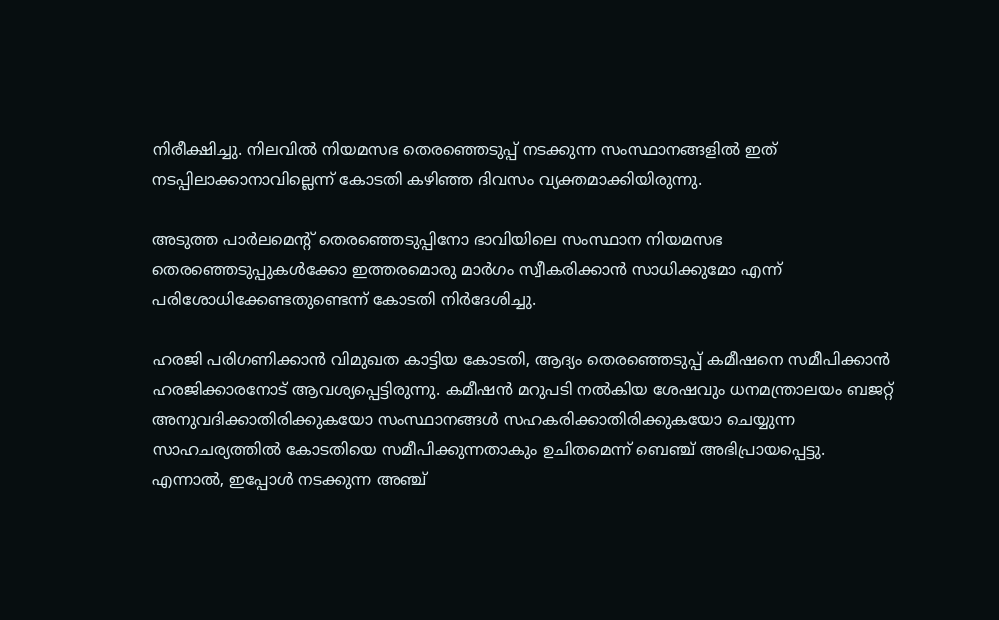നിരീക്ഷിച്ചു. നിലവിൽ നിയമസഭ തെരഞ്ഞെടുപ്പ് നടക്കുന്ന സംസ്ഥാനങ്ങളിൽ ഇത് നടപ്പിലാക്കാനാവില്ലെന്ന് കോടതി കഴിഞ്ഞ ദിവസം വ്യക്തമാക്കിയിരുന്നു.

അടുത്ത പാർലമെന്റ് തെരഞ്ഞെടുപ്പിനോ ഭാവിയിലെ സംസ്ഥാന നിയമസഭ തെരഞ്ഞെടുപ്പുകൾക്കോ ഇത്തരമൊരു മാർഗം സ്വീകരിക്കാൻ സാധിക്കുമോ എന്ന് പരിശോധിക്കേണ്ടതുണ്ടെന്ന് കോടതി നിർദേശിച്ചു.

ഹരജി പരിഗണിക്കാൻ വിമുഖത കാട്ടിയ കോടതി, ആദ്യം തെരഞ്ഞെടുപ്പ് കമീഷനെ സമീപിക്കാൻ ഹരജിക്കാരനോട് ആവശ്യപ്പെട്ടിരുന്നു. കമീഷൻ മറുപടി നൽകിയ ശേഷവും ധനമന്ത്രാലയം ബജറ്റ് അനുവദിക്കാതിരിക്കുകയോ സംസ്ഥാനങ്ങൾ സഹകരിക്കാതിരിക്കുകയോ ചെയ്യുന്ന സാഹചര്യത്തിൽ കോടതിയെ സമീപിക്കുന്നതാകും ഉചിതമെന്ന് ബെഞ്ച് അഭിപ്രായപ്പെട്ടു. എന്നാൽ, ഇപ്പോൾ നടക്കുന്ന അഞ്ച്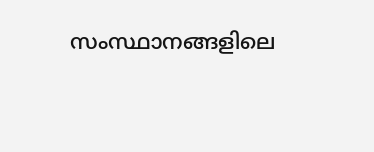സംസ്ഥാനങ്ങളിലെ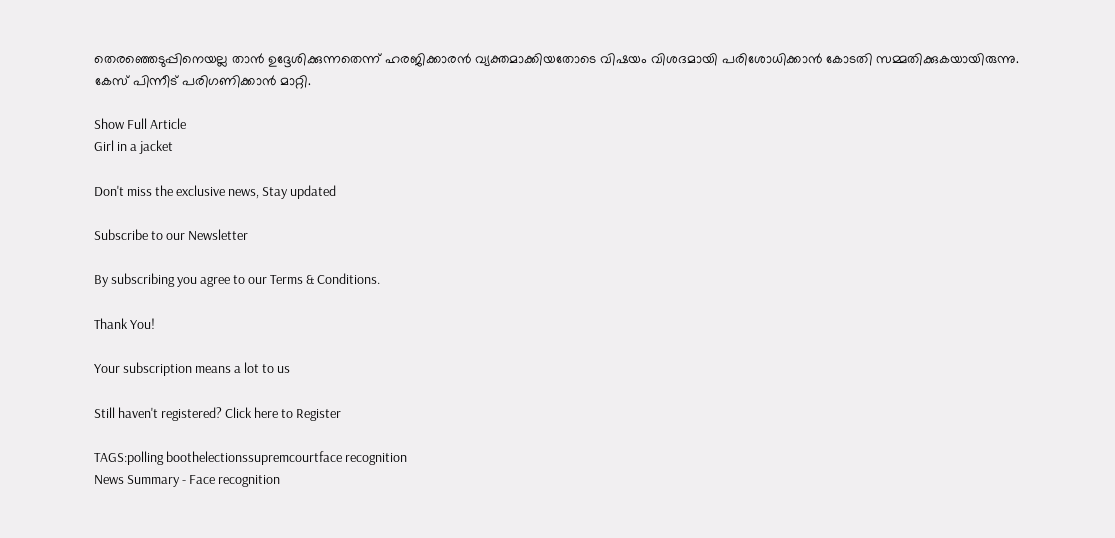തെരഞ്ഞെടുപ്പിനെയല്ല താൻ ഉദ്ദേശിക്കുന്നതെന്ന് ഹരജിക്കാരൻ വ്യക്തമാക്കിയതോടെ വിഷയം വിശദമായി പരിശോധിക്കാൻ കോടതി സമ്മതിക്കുകയായിരുന്നു. കേസ് പിന്നീട് പരിഗണിക്കാൻ മാറ്റി.

Show Full Article
Girl in a jacket

Don't miss the exclusive news, Stay updated

Subscribe to our Newsletter

By subscribing you agree to our Terms & Conditions.

Thank You!

Your subscription means a lot to us

Still haven't registered? Click here to Register

TAGS:polling boothelectionssupremcourtface recognition
News Summary - Face recognition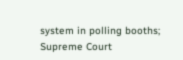system in polling booths; Supreme Court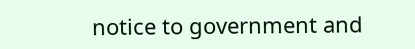notice to government and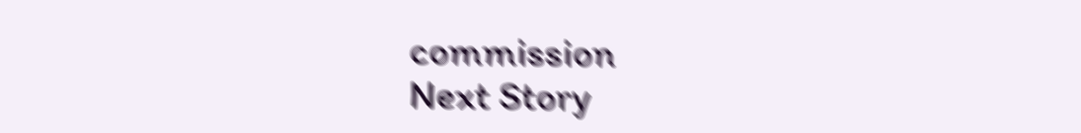commission
Next Story